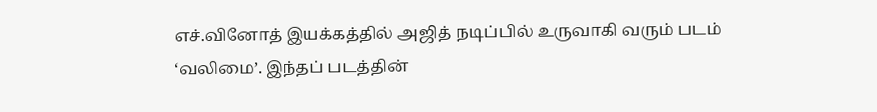எச்.வினோத் இயக்கத்தில் அஜித் நடிப்பில் உருவாகி வரும் படம் ‘வலிமை’. இந்தப் படத்தின்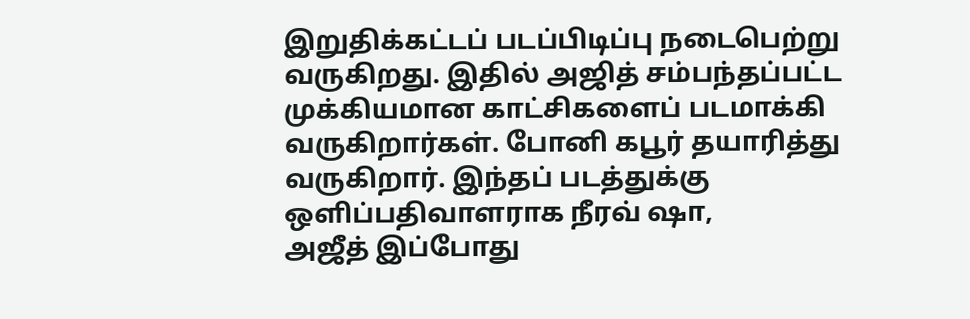இறுதிக்கட்டப் படப்பிடிப்பு நடைபெற்று வருகிறது. இதில் அஜித் சம்பந்தப்பட்ட முக்கியமான காட்சிகளைப் படமாக்கி வருகிறார்கள். போனி கபூர் தயாரித்து வருகிறார். இந்தப் படத்துக்கு ஒளிப்பதிவாளராக நீரவ் ஷா,
அஜீத் இப்போது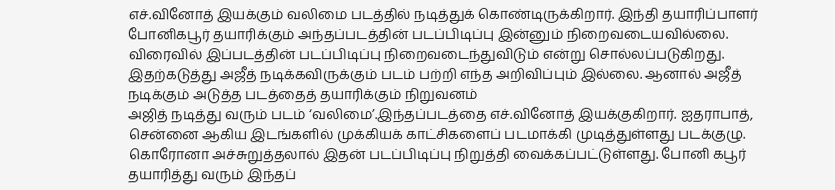எச்.வினோத் இயக்கும் வலிமை படத்தில் நடித்துக் கொண்டிருக்கிறார். இந்தி தயாரிப்பாளர் போனிகபூர் தயாரிக்கும் அந்தப்படத்தின் படப்பிடிப்பு இன்னும் நிறைவடையவில்லை. விரைவில் இப்படத்தின் படப்பிடிப்பு நிறைவடைந்துவிடும் என்று சொல்லப்படுகிறது. இதற்கடுத்து அஜீத் நடிக்கவிருக்கும் படம் பற்றி எந்த அறிவிப்பும் இல்லை. ஆனால் அஜீத் நடிக்கும் அடுத்த படத்தைத் தயாரிக்கும் நிறுவனம்
அஜித் நடித்து வரும் படம் ‘வலிமை’.இந்தப்படத்தை எச்.வினோத் இயக்குகிறார். ஐதராபாத், சென்னை ஆகிய இடங்களில் முக்கியக் காட்சிகளைப் படமாக்கி முடித்துள்ளது படக்குழு. கொரோனா அச்சுறுத்தலால் இதன் படப்பிடிப்பு நிறுத்தி வைக்கப்பட்டுள்ளது. போனி கபூர் தயாரித்து வரும் இந்தப்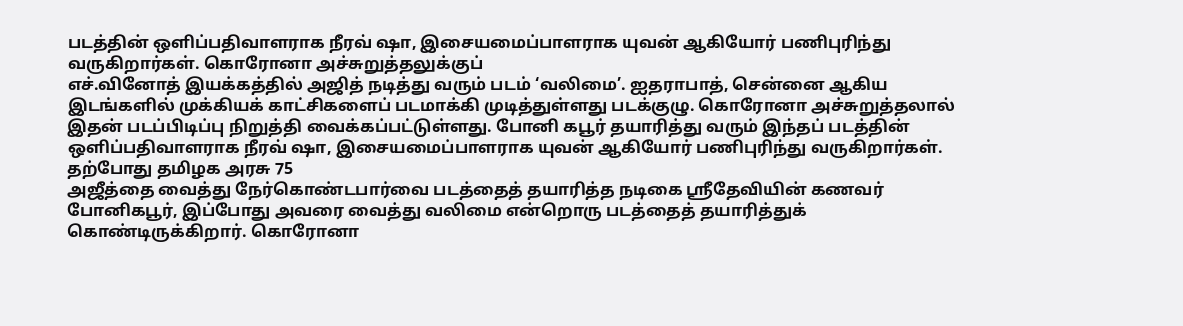படத்தின் ஒளிப்பதிவாளராக நீரவ் ஷா, இசையமைப்பாளராக யுவன் ஆகியோர் பணிபுரிந்து வருகிறார்கள். கொரோனா அச்சுறுத்தலுக்குப்
எச்.வினோத் இயக்கத்தில் அஜித் நடித்து வரும் படம் ‘வலிமை’. ஐதராபாத், சென்னை ஆகிய இடங்களில் முக்கியக் காட்சிகளைப் படமாக்கி முடித்துள்ளது படக்குழு. கொரோனா அச்சுறுத்தலால் இதன் படப்பிடிப்பு நிறுத்தி வைக்கப்பட்டுள்ளது. போனி கபூர் தயாரித்து வரும் இந்தப் படத்தின் ஒளிப்பதிவாளராக நீரவ் ஷா, இசையமைப்பாளராக யுவன் ஆகியோர் பணிபுரிந்து வருகிறார்கள். தற்போது தமிழக அரசு 75
அஜீத்தை வைத்து நேர்கொண்டபார்வை படத்தைத் தயாரித்த நடிகை ஸ்ரீதேவியின் கணவர் போனிகபூர், இப்போது அவரை வைத்து வலிமை என்றொரு படத்தைத் தயாரித்துக் கொண்டிருக்கிறார். கொரோனா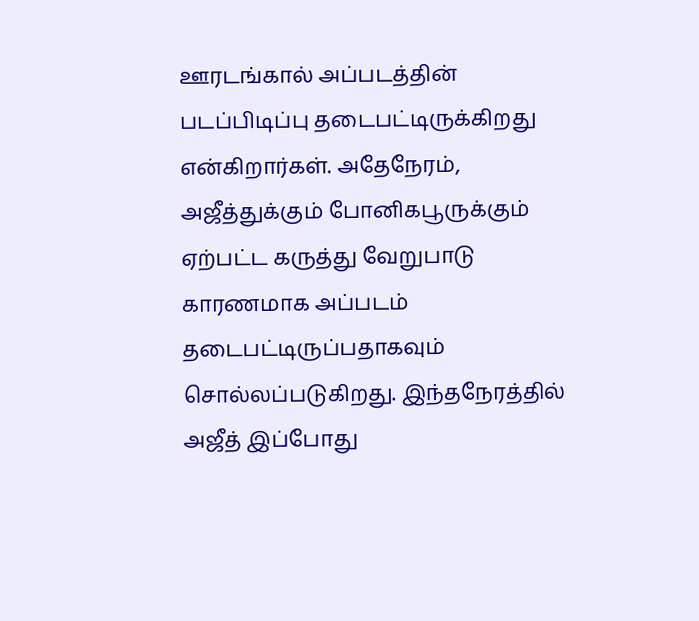ஊரடங்கால் அப்படத்தின் படப்பிடிப்பு தடைபட்டிருக்கிறது என்கிறார்கள். அதேநேரம், அஜீத்துக்கும் போனிகபூருக்கும் ஏற்பட்ட கருத்து வேறுபாடு காரணமாக அப்படம் தடைபட்டிருப்பதாகவும் சொல்லப்படுகிறது. இந்தநேரத்தில்
அஜீத் இப்போது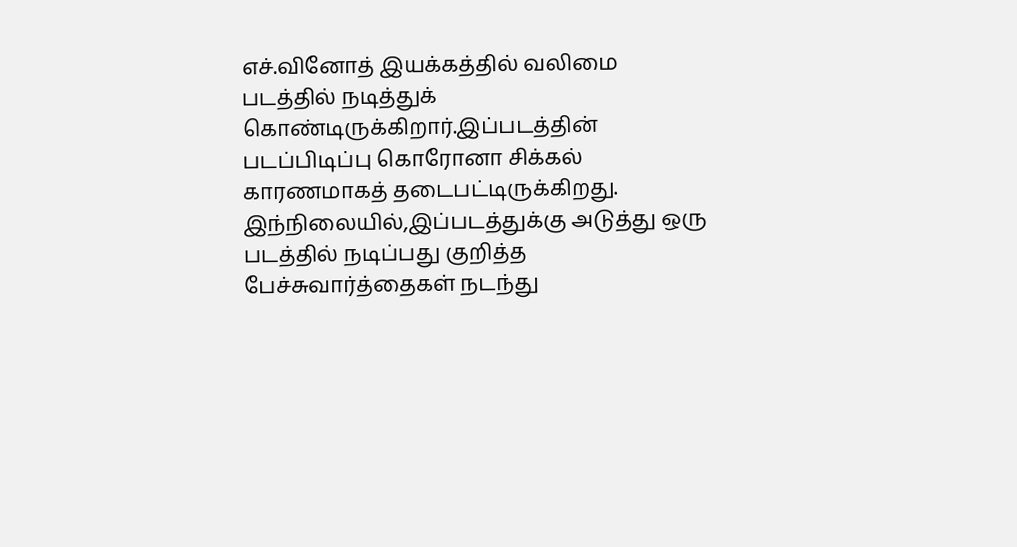எச்.வினோத் இயக்கத்தில் வலிமை படத்தில் நடித்துக் கொண்டிருக்கிறார்.இப்படத்தின் படப்பிடிப்பு கொரோனா சிக்கல் காரணமாகத் தடைபட்டிருக்கிறது. இந்நிலையில்,இப்படத்துக்கு அடுத்து ஒரு படத்தில் நடிப்பது குறித்த பேச்சுவார்த்தைகள் நடந்து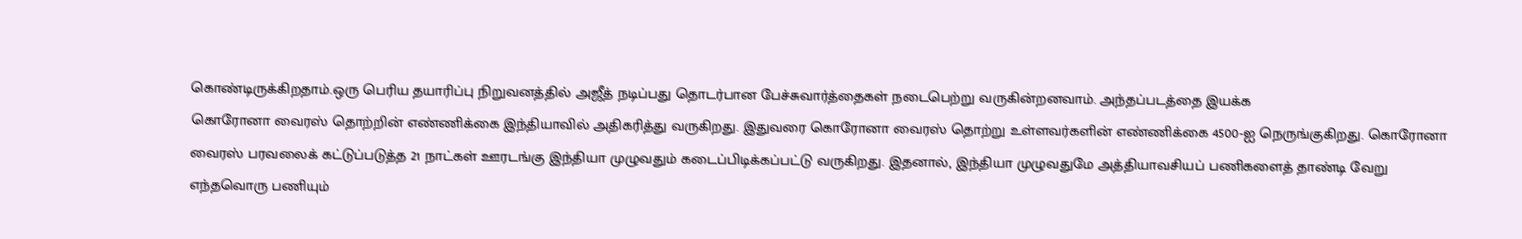கொண்டிருக்கிறதாம்.ஒரு பெரிய தயாரிப்பு நிறுவனத்தில் அஜீத் நடிப்பது தொடர்பான பேச்சுவார்த்தைகள் நடைபெற்று வருகின்றனவாம். அந்தப்படத்தை இயக்க
கொரோனா வைரஸ் தொற்றின் எண்ணிக்கை இந்தியாவில் அதிகரித்து வருகிறது. இதுவரை கொரோனா வைரஸ் தொற்று உள்ளவர்களின் எண்ணிக்கை 4500-ஐ நெருங்குகிறது. கொரோனா வைரஸ் பரவலைக் கட்டுப்படுத்த 21 நாட்கள் ஊரடங்கு இந்தியா முழுவதும் கடைப்பிடிக்கப்பட்டு வருகிறது. இதனால், இந்தியா முழுவதுமே அத்தியாவசியப் பணிகளைத் தாண்டி வேறு எந்தவொரு பணியும்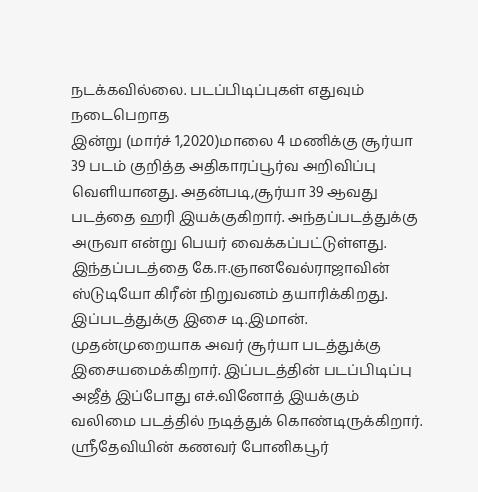நடக்கவில்லை. படப்பிடிப்புகள் எதுவும் நடைபெறாத
இன்று (மார்ச் 1,2020)மாலை 4 மணிக்கு சூர்யா 39 படம் குறித்த அதிகாரப்பூர்வ அறிவிப்பு வெளியானது. அதன்படி,சூர்யா 39 ஆவது படத்தை ஹரி இயக்குகிறார். அந்தப்படத்துக்கு அருவா என்று பெயர் வைக்கப்பட்டுள்ளது. இந்தப்படத்தை கே.ஈ.ஞானவேல்ராஜாவின் ஸ்டுடியோ கிரீன் நிறுவனம் தயாரிக்கிறது. இப்படத்துக்கு இசை டி.இமான். முதன்முறையாக அவர் சூர்யா படத்துக்கு இசையமைக்கிறார். இப்படத்தின் படப்பிடிப்பு
அஜீத் இப்போது எச்.வினோத் இயக்கும் வலிமை படத்தில் நடித்துக் கொண்டிருக்கிறார். ஸ்ரீதேவியின் கணவர் போனிகபூர்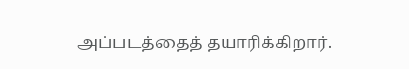அப்படத்தைத் தயாரிக்கிறார்.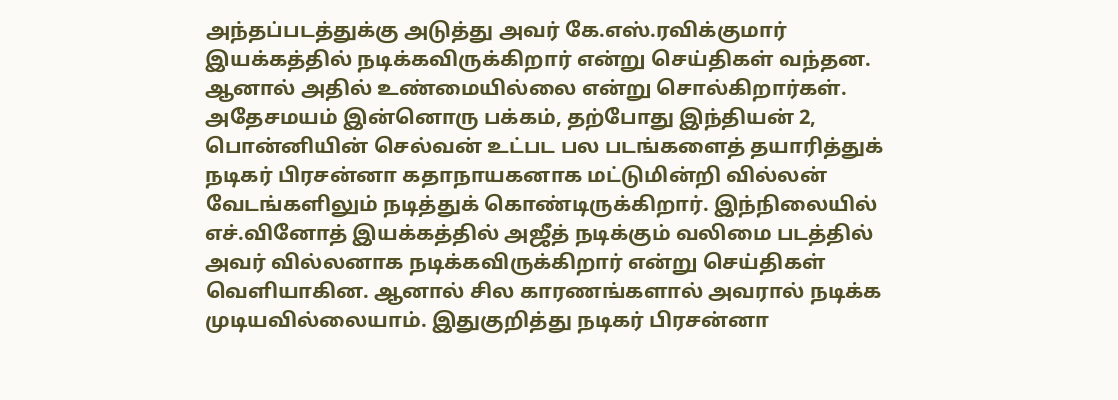அந்தப்படத்துக்கு அடுத்து அவர் கே.எஸ்.ரவிக்குமார் இயக்கத்தில் நடிக்கவிருக்கிறார் என்று செய்திகள் வந்தன. ஆனால் அதில் உண்மையில்லை என்று சொல்கிறார்கள். அதேசமயம் இன்னொரு பக்கம், தற்போது இந்தியன் 2, பொன்னியின் செல்வன் உட்பட பல படங்களைத் தயாரித்துக்
நடிகர் பிரசன்னா கதாநாயகனாக மட்டுமின்றி வில்லன் வேடங்களிலும் நடித்துக் கொண்டிருக்கிறார். இந்நிலையில் எச்.வினோத் இயக்கத்தில் அஜீத் நடிக்கும் வலிமை படத்தில் அவர் வில்லனாக நடிக்கவிருக்கிறார் என்று செய்திகள் வெளியாகின. ஆனால் சில காரணங்களால் அவரால் நடிக்க முடியவில்லையாம். இதுகுறித்து நடிகர் பிரசன்னா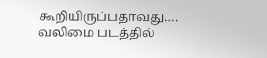கூறியிருப்பதாவது…. வலிமை படத்தில்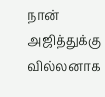நான் அஜித்துக்கு வில்லனாக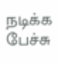நடிக்க பேச்சு